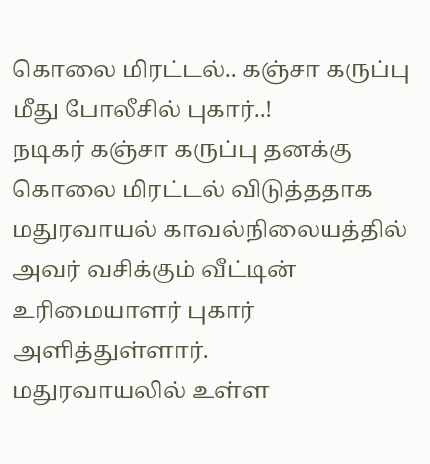கொலை மிரட்டல்.. கஞ்சா கருப்பு மீது போலீசில் புகார்..!
நடிகர் கஞ்சா கருப்பு தனக்கு கொலை மிரட்டல் விடுத்ததாக மதுரவாயல் காவல்நிலையத்தில் அவர் வசிக்கும் வீட்டின் உரிமையாளர் புகார் அளித்துள்ளார்.
மதுரவாயலில் உள்ள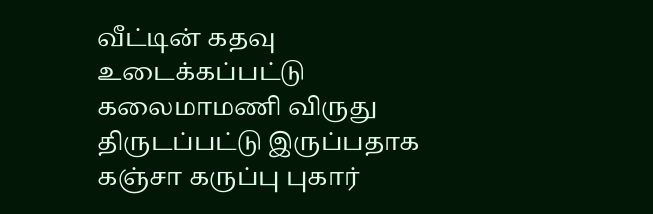வீட்டின் கதவு உடைக்கப்பட்டு கலைமாமணி விருது திருடப்பட்டு இருப்பதாக கஞ்சா கருப்பு புகார்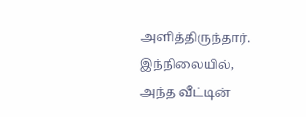அளித்திருந்தார். இந்நிலையில், அந்த வீட்டின்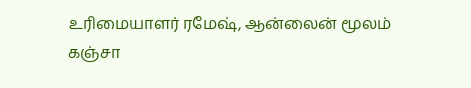உரிமையாளர் ரமேஷ், ஆன்லைன் மூலம் கஞ்சா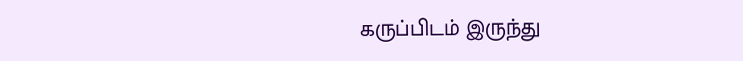கருப்பிடம் இருந்து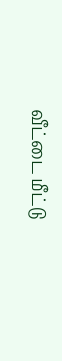வீட்டை மீட்டு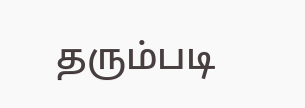தரும்படி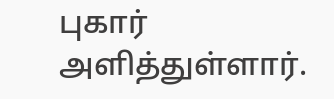புகார் அளித்துள்ளார்.